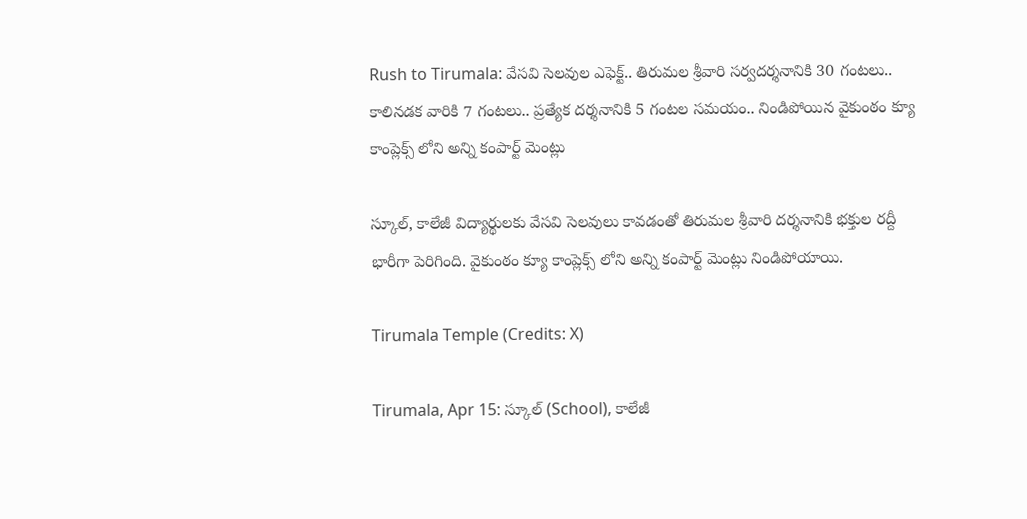Rush to Tirumala: వేసవి సెలవుల ఎఫెక్ట్‌.. తిరుమల శ్రీవారి సర్వదర్శనానికి 30 గంటలు.. కాలినడక వారికి 7 గంటలు.. ప్రత్యేక దర్శనానికి 5 గంటల సమయం.. నిండిపోయిన వైకుంఠం క్యూ కాంప్లెక్స్‌ లోని అన్ని కంపార్ట్ మెంట్లు

స్కూల్, కాలేజీ విద్యార్థులకు వేసవి సెలవులు కావడంతో తిరుమల శ్రీవారి దర్శనానికి భక్తుల రద్దీ భారీగా పెరిగింది. వైకుంఠం క్యూ కాంప్లెక్స్‌ లోని అన్ని కంపార్ట్ మెంట్లు నిండిపోయాయి.

Tirumala Temple (Credits: X)

Tirumala, Apr 15: స్కూల్ (School), కాలేజీ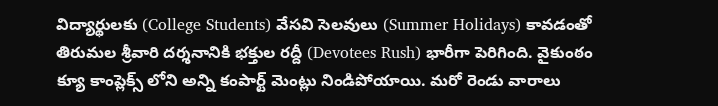విద్యార్థులకు (College Students) వేసవి సెలవులు (Summer Holidays) కావడంతో తిరుమల శ్రీవారి దర్శనానికి భక్తుల రద్దీ (Devotees Rush) భారీగా పెరిగింది. వైకుంఠం క్యూ కాంప్లెక్స్‌ లోని అన్ని కంపార్ట్ మెంట్లు నిండిపోయాయి. మరో రెండు వారాలు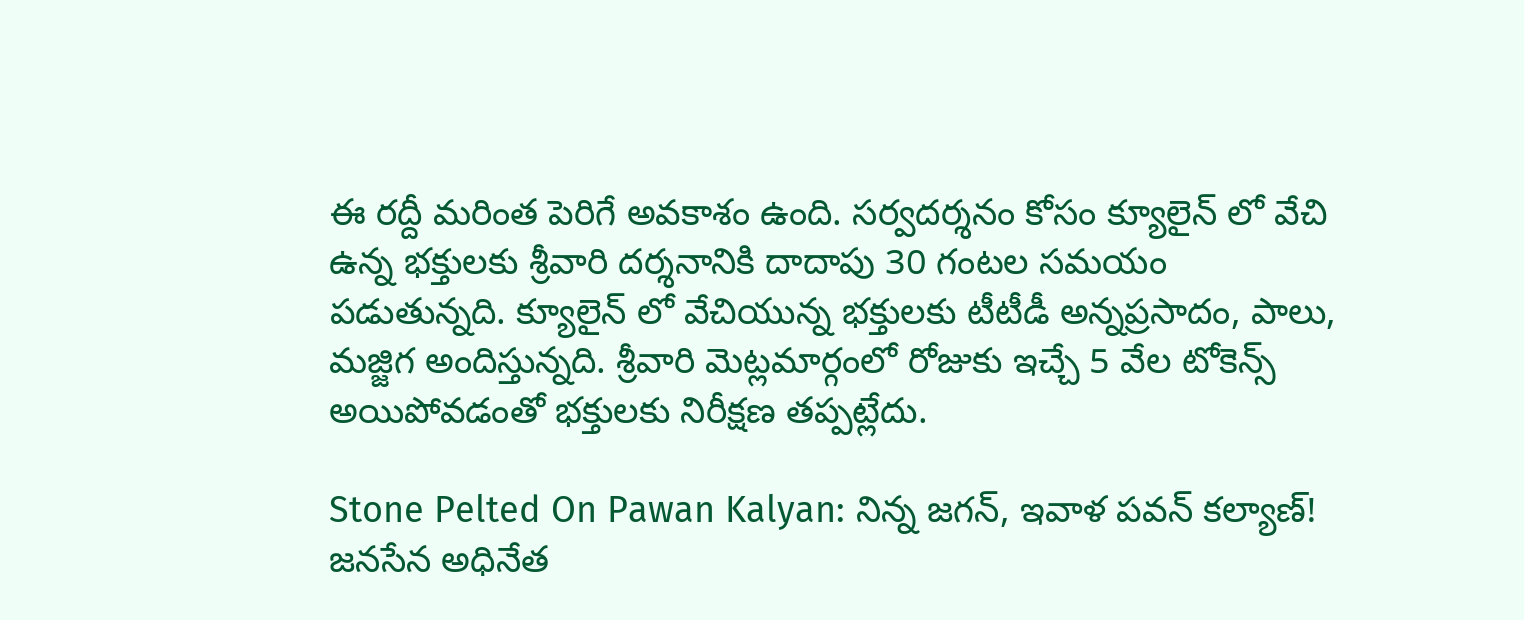ఈ రద్దీ మరింత పెరిగే అవకాశం ఉంది. సర్వదర్శనం కోసం క్యూలైన్‌ లో వేచి ఉన్న భక్తులకు శ్రీవారి దర్శనానికి దాదాపు 30 గంటల సమయం పడుతున్నది. క్యూలైన్‌ లో వేచియున్న భక్తులకు టీటీడీ అన్నప్రసాదం, పాలు, మజ్జిగ అందిస్తున్నది. శ్రీవారి మెట్లమార్గంలో రోజుకు ఇచ్చే 5 వేల టోకెన్స్‌ అయిపోవడంతో భక్తులకు నిరీక్షణ తప్పట్లేదు.

Stone Pelted On Pawan Kalyan: నిన్న జ‌గ‌న్, ఇవాళ ప‌వ‌న్ క‌ల్యాణ్‌! జ‌న‌సేన అధినేత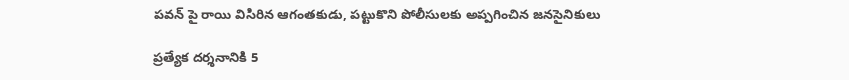ప‌వ‌న్ పై రాయి విసిరిన ఆగంత‌కుడు, ప‌ట్టుకొని పోలీసుల‌కు అప్ప‌గించిన జ‌న‌సైనికులు

ప్రత్యేక దర్శనానికి 5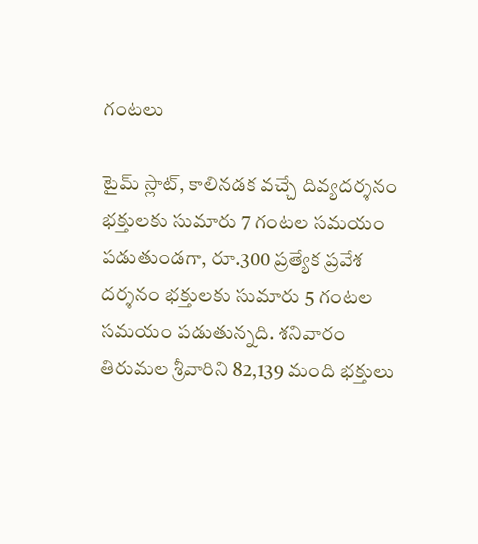గంటలు

టైమ్‌ స్లాట్‌, కాలినడక వచ్చే దివ్యదర్శనం భక్తులకు సుమారు 7 గంటల సమయం పడుతుండగా, రూ.300 ప్రత్యేక ప్రవేశ దర్శనం భక్తులకు సుమారు 5 గంటల సమయం పడుతున్నది. శనివారం తిరుమల శ్రీవారిని 82,139 మంది భక్తులు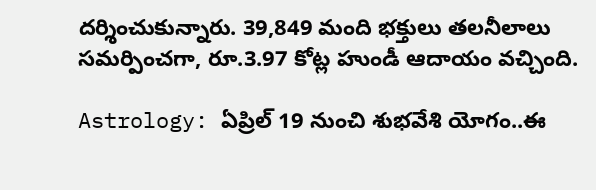దర్శించుకున్నారు. 39,849 మంది భక్తులు తలనీలాలు సమర్పించగా, రూ.3.97 కోట్ల హుండీ ఆదాయం వచ్చింది.

Astrology: ఏప్రిల్ 19 నుంచి శుభవేశి యోగం..ఈ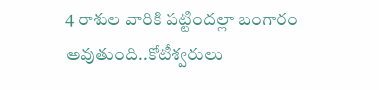4 రాశుల వారికి పట్టిందల్లా బంగారం అవుతుంది..కోటీశ్వరులు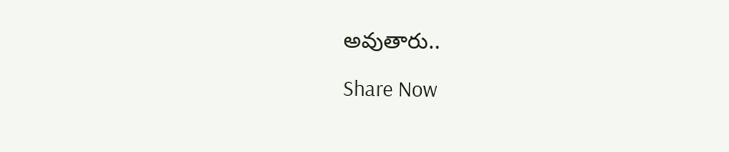అవుతారు..

Share Now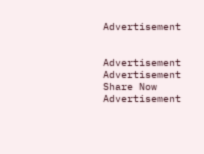Advertisement


Advertisement
Advertisement
Share Now
Advertisement